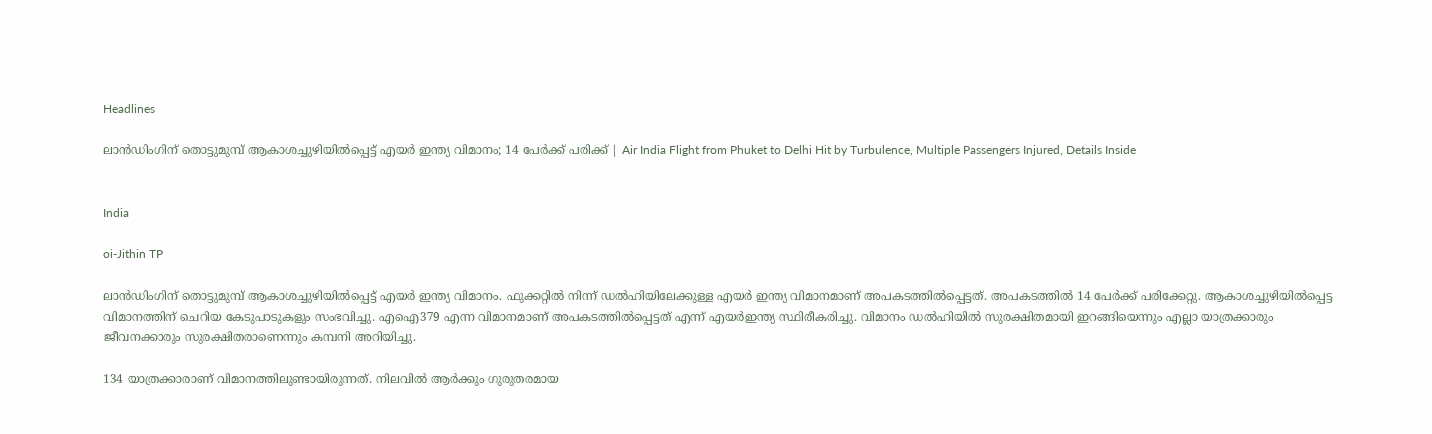Headlines

ലാന്‍ഡിംഗിന് തൊട്ടുമുമ്പ് ആകാശച്ചുഴിയില്‍പ്പെട്ട് എയര്‍ ഇന്ത്യ വിമാനം; 14 പേര്‍ക്ക് പരിക്ക് | Air India Flight from Phuket to Delhi Hit by Turbulence, Multiple Passengers Injured, Details Inside


India

oi-Jithin TP

ലാന്‍ഡിംഗിന് തൊട്ടുമുമ്പ് ആകാശച്ചുഴിയില്‍പ്പെട്ട് എയര്‍ ഇന്ത്യ വിമാനം. ഫുക്കറ്റില്‍ നിന്ന് ഡല്‍ഹിയിലേക്കുള്ള എയര്‍ ഇന്ത്യ വിമാനമാണ് അപകടത്തില്‍പ്പെട്ടത്. അപകടത്തില്‍ 14 പേര്‍ക്ക് പരിക്കേറ്റു. ആകാശച്ചുഴിയില്‍പ്പെട്ട വിമാനത്തിന് ചെറിയ കേടുപാടുകളും സംഭവിച്ചു. എഐ379 എന്ന വിമാനമാണ് അപകടത്തില്‍പ്പെട്ടത് എന്ന് എയര്‍ഇന്ത്യ സ്ഥിരീകരിച്ചു. വിമാനം ഡല്‍ഹിയില്‍ സുരക്ഷിതമായി ഇറങ്ങിയെന്നും എല്ലാ യാത്രക്കാരും ജീവനക്കാരും സുരക്ഷിതരാണെന്നും കമ്പനി അറിയിച്ചു.

134 യാത്രക്കാരാണ് വിമാനത്തിലുണ്ടായിരുന്നത്. നിലവില്‍ ആര്‍ക്കും ഗുരുതരമായ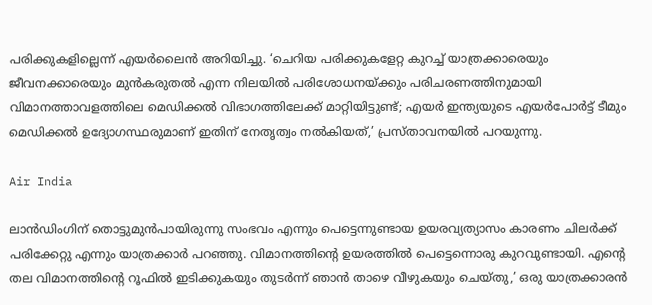പരിക്കുകളില്ലെന്ന് എയര്‍ലൈന്‍ അറിയിച്ചു. ‘ചെറിയ പരിക്കുകളേറ്റ കുറച്ച് യാത്രക്കാരെയും ജീവനക്കാരെയും മുന്‍കരുതല്‍ എന്ന നിലയില്‍ പരിശോധനയ്ക്കും പരിചരണത്തിനുമായി വിമാനത്താവളത്തിലെ മെഡിക്കല്‍ വിഭാഗത്തിലേക്ക് മാറ്റിയിട്ടുണ്ട്; എയര്‍ ഇന്ത്യയുടെ എയര്‍പോര്‍ട്ട് ടീമും മെഡിക്കല്‍ ഉദ്യോഗസ്ഥരുമാണ് ഇതിന് നേതൃത്വം നല്‍കിയത്,’ പ്രസ്താവനയില്‍ പറയുന്നു.

Air India

ലാന്‍ഡിംഗിന് തൊട്ടുമുന്‍പായിരുന്നു സംഭവം എന്നും പെട്ടെന്നുണ്ടായ ഉയരവ്യത്യാസം കാരണം ചിലര്‍ക്ക് പരിക്കേറ്റു എന്നും യാത്രക്കാര്‍ പറഞ്ഞു. വിമാനത്തിന്റെ ഉയരത്തില്‍ പെട്ടെന്നൊരു കുറവുണ്ടായി. എന്റെ തല വിമാനത്തിന്റെ റൂഫില്‍ ഇടിക്കുകയും തുടര്‍ന്ന് ഞാന്‍ താഴെ വീഴുകയും ചെയ്തു,’ ഒരു യാത്രക്കാരന്‍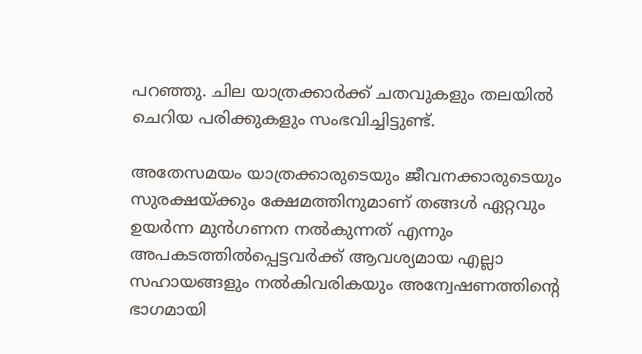പറഞ്ഞു. ചില യാത്രക്കാര്‍ക്ക് ചതവുകളും തലയില്‍ ചെറിയ പരിക്കുകളും സംഭവിച്ചിട്ടുണ്ട്.

അതേസമയം യാത്രക്കാരുടെയും ജീവനക്കാരുടെയും സുരക്ഷയ്ക്കും ക്ഷേമത്തിനുമാണ് തങ്ങള്‍ ഏറ്റവും ഉയര്‍ന്ന മുന്‍ഗണന നല്‍കുന്നത് എന്നും അപകടത്തില്‍പ്പെട്ടവര്‍ക്ക് ആവശ്യമായ എല്ലാ സഹായങ്ങളും നല്‍കിവരികയും അന്വേഷണത്തിന്റെ ഭാഗമായി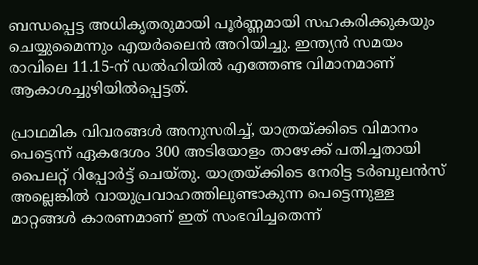ബന്ധപ്പെട്ട അധികൃതരുമായി പൂര്‍ണ്ണമായി സഹകരിക്കുകയും ചെയ്യുമൈന്നും എയര്‍ലൈന്‍ അറിയിച്ചു. ഇന്ത്യന്‍ സമയം രാവിലെ 11.15-ന് ഡല്‍ഹിയില്‍ എത്തേണ്ട വിമാനമാണ് ആകാശച്ചുഴിയില്‍പ്പെട്ടത്.

പ്രാഥമിക വിവരങ്ങള്‍ അനുസരിച്ച്, യാത്രയ്ക്കിടെ വിമാനം പെട്ടെന്ന് ഏകദേശം 300 അടിയോളം താഴേക്ക് പതിച്ചതായി പൈലറ്റ് റിപ്പോര്‍ട്ട് ചെയ്തു. യാത്രയ്ക്കിടെ നേരിട്ട ടര്‍ബുലന്‍സ് അല്ലെങ്കില്‍ വായുപ്രവാഹത്തിലുണ്ടാകുന്ന പെട്ടെന്നുള്ള മാറ്റങ്ങള്‍ കാരണമാണ് ഇത് സംഭവിച്ചതെന്ന്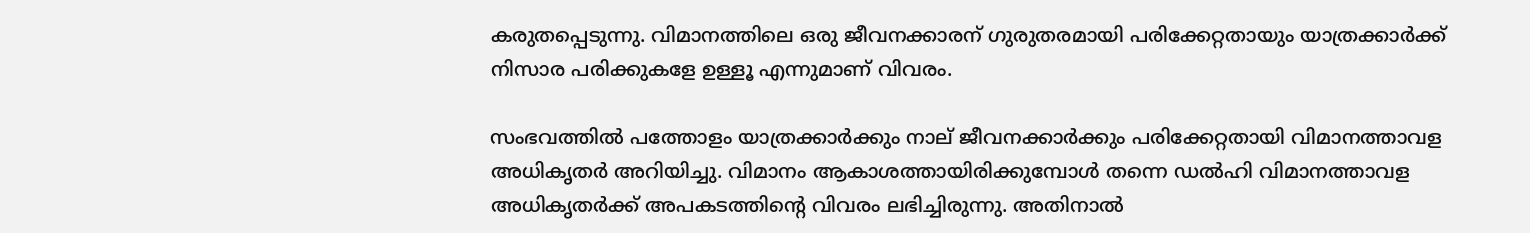കരുതപ്പെടുന്നു. വിമാനത്തിലെ ഒരു ജീവനക്കാരന് ഗുരുതരമായി പരിക്കേറ്റതായും യാത്രക്കാര്‍ക്ക് നിസാര പരിക്കുകളേ ഉള്ളൂ എന്നുമാണ് വിവരം.

സംഭവത്തില്‍ പത്തോളം യാത്രക്കാര്‍ക്കും നാല് ജീവനക്കാര്‍ക്കും പരിക്കേറ്റതായി വിമാനത്താവള അധികൃതര്‍ അറിയിച്ചു. വിമാനം ആകാശത്തായിരിക്കുമ്പോള്‍ തന്നെ ഡല്‍ഹി വിമാനത്താവള അധികൃതര്‍ക്ക് അപകടത്തിന്റെ വിവരം ലഭിച്ചിരുന്നു. അതിനാല്‍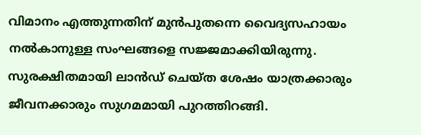വിമാനം എത്തുന്നതിന് മുന്‍പുതന്നെ വൈദ്യസഹായം നല്‍കാനുള്ള സംഘങ്ങളെ സജ്ജമാക്കിയിരുന്നു. സുരക്ഷിതമായി ലാന്‍ഡ് ചെയ്ത ശേഷം യാത്രക്കാരും ജീവനക്കാരും സുഗമമായി പുറത്തിറങ്ങി.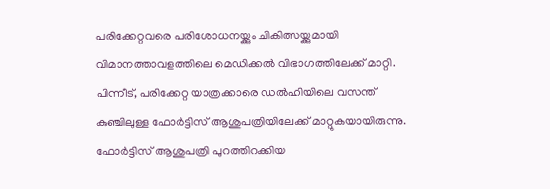പരിക്കേറ്റവരെ പരിശോധനയ്ക്കും ചികിത്സയ്ക്കുമായി വിമാനത്താവളത്തിലെ മെഡിക്കല്‍ വിഭാഗത്തിലേക്ക് മാറ്റി. പിന്നീട്, പരിക്കേറ്റ യാത്രക്കാരെ ഡല്‍ഹിയിലെ വസന്ത് കുഞ്ചിലുള്ള ഫോര്‍ട്ടിസ് ആശുപത്രിയിലേക്ക് മാറ്റുകയായിരുന്നു. ഫോര്‍ട്ടിസ് ആശുപത്രി പുറത്തിറക്കിയ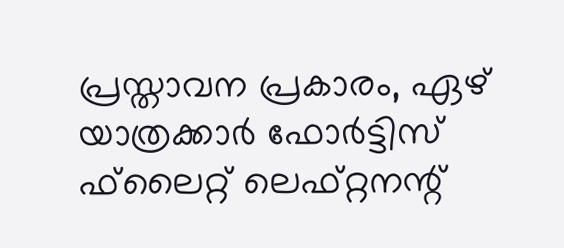പ്രസ്താവന പ്രകാരം, ഏഴ് യാത്രക്കാര്‍ ഫോര്‍ട്ടിസ് ഫ്‌ലൈറ്റ് ലെഫ്റ്റനന്റ്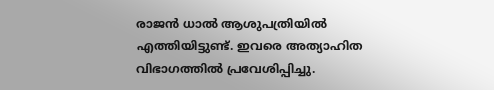രാജന്‍ ധാല്‍ ആശുപത്രിയില്‍ എത്തിയിട്ടുണ്ട്. ഇവരെ അത്യാഹിത വിഭാഗത്തില്‍ പ്രവേശിപ്പിച്ചു.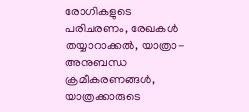രോഗികളുടെ പരിചരണം, രേഖകള്‍ തയ്യാറാക്കല്‍, യാത്രാ-അനുബന്ധ ക്രമീകരണങ്ങള്‍, യാത്രക്കാരുടെ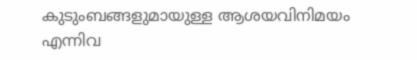കുടുംബങ്ങളുമായുള്ള ആശയവിനിമയം എന്നിവ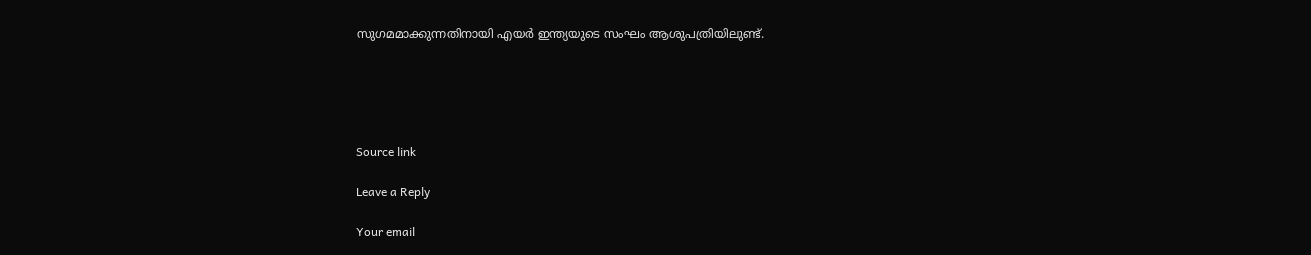സുഗമമാക്കുന്നതിനായി എയര്‍ ഇന്ത്യയുടെ സംഘം ആശുപത്രിയിലുണ്ട്.





Source link

Leave a Reply

Your email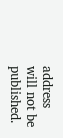address will not be published.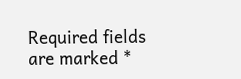Required fields are marked *